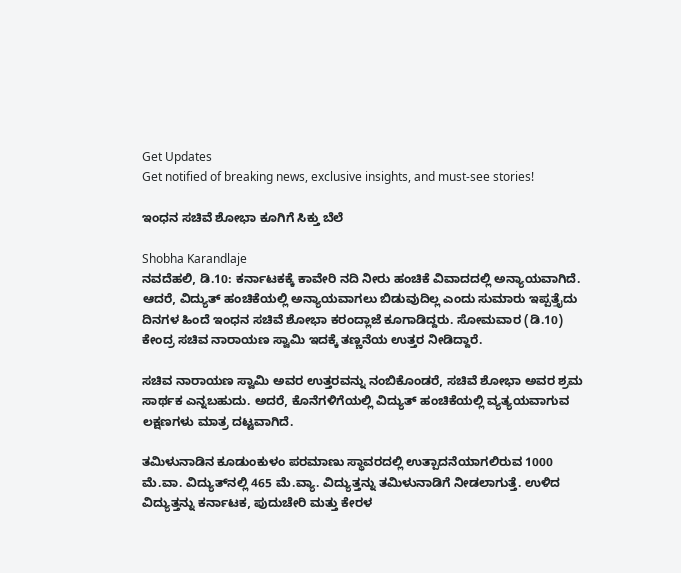Get Updates
Get notified of breaking news, exclusive insights, and must-see stories!

ಇಂಧನ ಸಚಿವೆ ಶೋಭಾ ಕೂಗಿಗೆ ಸಿಕ್ತು ಬೆಲೆ

Shobha Karandlaje
ನವದೆಹಲಿ, ಡಿ.10: ಕರ್ನಾಟಕಕ್ಕೆ ಕಾವೇರಿ ನದಿ ನೀರು ಹಂಚಿಕೆ ವಿವಾದದಲ್ಲಿ ಅನ್ಯಾಯವಾಗಿದೆ. ಆದರೆ, ವಿದ್ಯುತ್‌ ಹಂಚಿಕೆಯಲ್ಲಿ ಅನ್ಯಾಯವಾಗಲು ಬಿಡುವುದಿಲ್ಲ ಎಂದು ಸುಮಾರು ಇಪ್ಪತ್ತೈದು ದಿನಗಳ ಹಿಂದೆ ಇಂಧನ ಸಚಿವೆ ಶೋಭಾ ಕರಂದ್ಲಾಜೆ ಕೂಗಾಡಿದ್ದರು. ಸೋಮವಾರ (ಡಿ.10) ಕೇಂದ್ರ ಸಚಿವ ನಾರಾಯಣ ಸ್ವಾಮಿ ಇದಕ್ಕೆ ತಣ್ಣನೆಯ ಉತ್ತರ ನೀಡಿದ್ದಾರೆ.

ಸಚಿವ ನಾರಾಯಣ ಸ್ವಾಮಿ ಅವರ ಉತ್ತರವನ್ನು ನಂಬಿಕೊಂಡರೆ, ಸಚಿವೆ ಶೋಭಾ ಅವರ ಶ್ರಮ ಸಾರ್ಥಕ ಎನ್ನಬಹುದು. ಅದರೆ, ಕೊನೆಗಳಿಗೆಯಲ್ಲಿ ವಿದ್ಯುತ್ ಹಂಚಿಕೆಯಲ್ಲಿ ವ್ಯತ್ಯಯವಾಗುವ ಲಕ್ಷಣಗಳು ಮಾತ್ರ ದಟ್ಟವಾಗಿದೆ.

ತಮಿಳುನಾಡಿನ ಕೂಡುಂಕುಳಂ ಪರಮಾಣು ಸ್ಥಾವರದಲ್ಲಿ ಉತ್ಪಾದನೆಯಾಗಲಿರುವ 1000 ಮೆ.ವಾ. ವಿದ್ಯುತ್‌ನಲ್ಲಿ 465 ಮೆ.ವ್ಯಾ. ವಿದ್ಯುತ್ತನ್ನು ತಮಿಳುನಾಡಿಗೆ ನೀಡಲಾಗುತ್ತೆ. ಉಳಿದ ವಿದ್ಯುತ್ತನ್ನು ಕರ್ನಾಟಕ, ಪುದುಚೇರಿ ಮತ್ತು ಕೇರಳ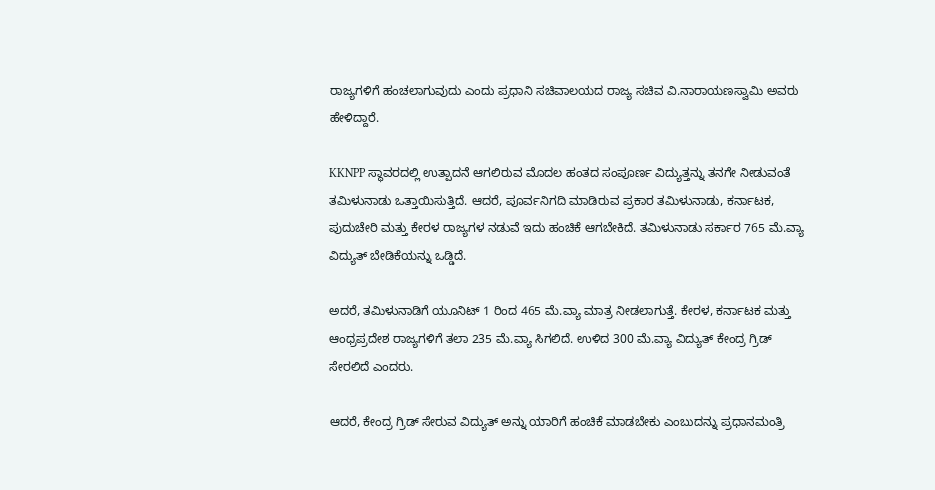ರಾಜ್ಯಗಳಿಗೆ ಹಂಚಲಾಗುವುದು ಎಂದು ಪ್ರಧಾನಿ ಸಚಿವಾಲಯದ ರಾಜ್ಯ ಸಚಿವ ವಿ.ನಾರಾಯಣಸ್ವಾಮಿ ಅವರು ಹೇಳಿದ್ದಾರೆ.

KKNPP ಸ್ಥಾವರದಲ್ಲಿ ಉತ್ಪಾದನೆ ಆಗಲಿರುವ ಮೊದಲ ಹಂತದ ಸಂಪೂರ್ಣ ವಿದ್ಯುತ್ತನ್ನು ತನಗೇ ನೀಡುವಂತೆ ತಮಿಳುನಾಡು ಒತ್ತಾಯಿಸುತ್ತಿದೆ. ಆದರೆ, ಪೂರ್ವನಿಗದಿ ಮಾಡಿರುವ ಪ್ರಕಾರ ತಮಿಳುನಾಡು, ಕರ್ನಾಟಕ, ಪುದುಚೇರಿ ಮತ್ತು ಕೇರಳ ರಾಜ್ಯಗಳ ನಡುವೆ ಇದು ಹಂಚಿಕೆ ಆಗಬೇಕಿದೆ. ತಮಿಳುನಾಡು ಸರ್ಕಾರ 765 ಮೆ.ವ್ಯಾ ವಿದ್ಯುತ್ ಬೇಡಿಕೆಯನ್ನು ಒಡ್ಡಿದೆ.

ಅದರೆ, ತಮಿಳುನಾಡಿಗೆ ಯೂನಿಟ್ 1 ರಿಂದ 465 ಮೆ.ವ್ಯಾ ಮಾತ್ರ ನೀಡಲಾಗುತ್ತೆ. ಕೇರಳ, ಕರ್ನಾಟಕ ಮತ್ತು ಆಂಧ್ರಪ್ರದೇಶ ರಾಜ್ಯಗಳಿಗೆ ತಲಾ 235 ಮೆ.ವ್ಯಾ ಸಿಗಲಿದೆ. ಉಳಿದ 300 ಮೆ.ವ್ಯಾ ವಿದ್ಯುತ್ ಕೇಂದ್ರ ಗ್ರಿಡ್ ಸೇರಲಿದೆ ಎಂದರು.

ಆದರೆ, ಕೇಂದ್ರ ಗ್ರಿಡ್ ಸೇರುವ ವಿದ್ಯುತ್ ಅನ್ನು ಯಾರಿಗೆ ಹಂಚಿಕೆ ಮಾಡಬೇಕು ಎಂಬುದನ್ನು ಪ್ರಧಾನಮಂತ್ರಿ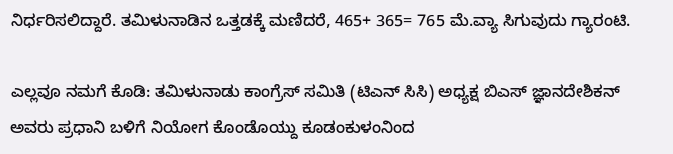ನಿರ್ಧರಿಸಲಿದ್ದಾರೆ. ತಮಿಳುನಾಡಿನ ಒತ್ತಡಕ್ಕೆ ಮಣಿದರೆ, 465+ 365= 765 ಮೆ.ವ್ಯಾ ಸಿಗುವುದು ಗ್ಯಾರಂಟಿ.

ಎಲ್ಲವೂ ನಮಗೆ ಕೊಡಿ: ತಮಿಳುನಾಡು ಕಾಂಗ್ರೆಸ್ ಸಮಿತಿ (ಟಿಎನ್ ಸಿಸಿ) ಅಧ್ಯಕ್ಷ ಬಿಎಸ್ ಜ್ಞಾನದೇಶಿಕನ್ ಅವರು ಪ್ರಧಾನಿ ಬಳಿಗೆ ನಿಯೋಗ ಕೊಂಡೊಯ್ದು ಕೂಡಂಕುಳಂನಿಂದ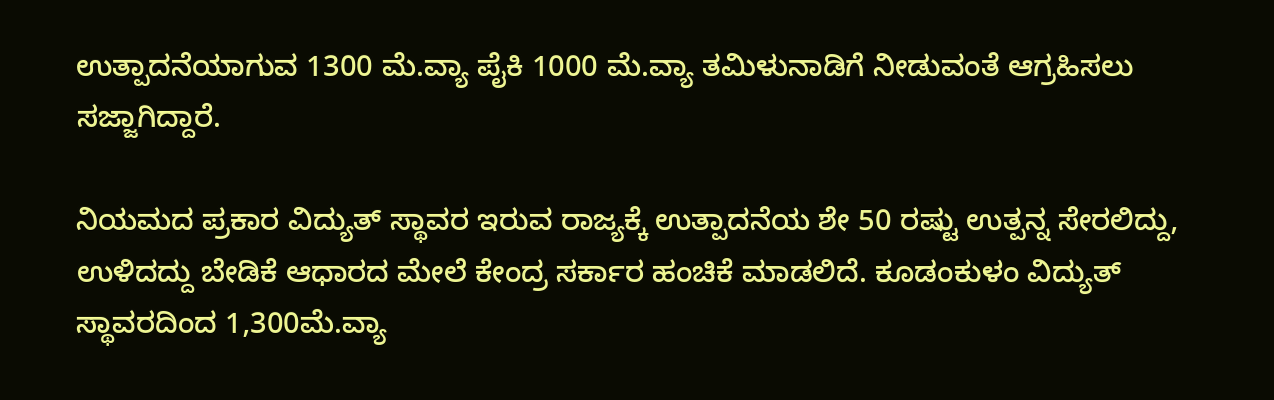ಉತ್ಪಾದನೆಯಾಗುವ 1300 ಮೆ.ವ್ಯಾ ಪೈಕಿ 1000 ಮೆ.ವ್ಯಾ ತಮಿಳುನಾಡಿಗೆ ನೀಡುವಂತೆ ಆಗ್ರಹಿಸಲು ಸಜ್ಜಾಗಿದ್ದಾರೆ.

ನಿಯಮದ ಪ್ರಕಾರ ವಿದ್ಯುತ್ ಸ್ಥಾವರ ಇರುವ ರಾಜ್ಯಕ್ಕೆ ಉತ್ಪಾದನೆಯ ಶೇ 50 ರಷ್ಟು ಉತ್ಪನ್ನ ಸೇರಲಿದ್ದು, ಉಳಿದದ್ದು ಬೇಡಿಕೆ ಆಧಾರದ ಮೇಲೆ ಕೇಂದ್ರ ಸರ್ಕಾರ ಹಂಚಿಕೆ ಮಾಡಲಿದೆ. ಕೂಡಂಕುಳಂ ವಿದ್ಯುತ್ ಸ್ಥಾವರದಿಂದ 1,300ಮೆ.ವ್ಯಾ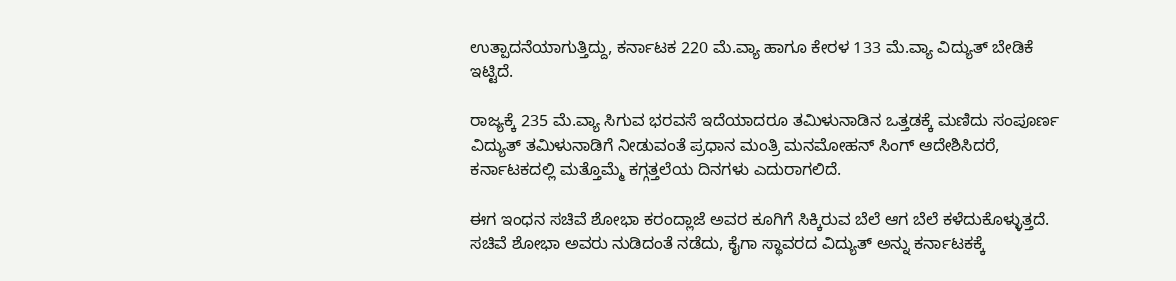ಉತ್ಪಾದನೆಯಾಗುತ್ತಿದ್ದು, ಕರ್ನಾಟಕ 220 ಮೆ.ವ್ಯಾ ಹಾಗೂ ಕೇರಳ 133 ಮೆ.ವ್ಯಾ ವಿದ್ಯುತ್ ಬೇಡಿಕೆ ಇಟ್ಟಿದೆ.

ರಾಜ್ಯಕ್ಕೆ 235 ಮೆ.ವ್ಯಾ ಸಿಗುವ ಭರವಸೆ ಇದೆಯಾದರೂ ತಮಿಳುನಾಡಿನ ಒತ್ತಡಕ್ಕೆ ಮಣಿದು ಸಂಪೂರ್ಣ ವಿದ್ಯುತ್ ತಮಿಳುನಾಡಿಗೆ ನೀಡುವಂತೆ ಪ್ರಧಾನ ಮಂತ್ರಿ ಮನಮೋಹನ್ ಸಿಂಗ್ ಆದೇಶಿಸಿದರೆ, ಕರ್ನಾಟಕದಲ್ಲಿ ಮತ್ತೊಮ್ಮೆ ಕಗ್ಗತ್ತಲೆಯ ದಿನಗಳು ಎದುರಾಗಲಿದೆ.

ಈಗ ಇಂಧನ ಸಚಿವೆ ಶೋಭಾ ಕರಂದ್ಲಾಜೆ ಅವರ ಕೂಗಿಗೆ ಸಿಕ್ಕಿರುವ ಬೆಲೆ ಆಗ ಬೆಲೆ ಕಳೆದುಕೊಳ್ಳುತ್ತದೆ. ಸಚಿವೆ ಶೋಭಾ ಅವರು ನುಡಿದಂತೆ ನಡೆದು, ಕೈಗಾ ಸ್ಥಾವರದ ವಿದ್ಯುತ್ ಅನ್ನು ಕರ್ನಾಟಕಕ್ಕೆ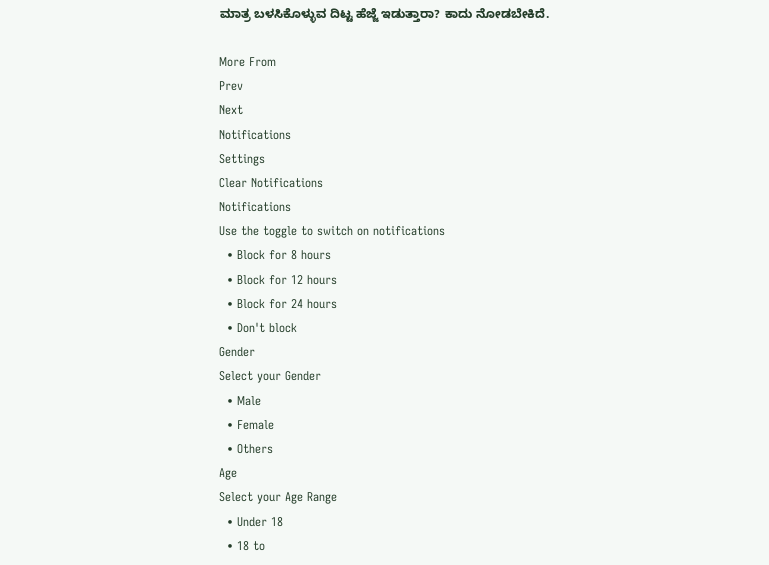ಮಾತ್ರ ಬಳಸಿಕೊಳ್ಳುವ ದಿಟ್ಟ ಹೆಜ್ಜೆ ಇಡುತ್ತಾರಾ? ಕಾದು ನೋಡಬೇಕಿದೆ.

More From
Prev
Next
Notifications
Settings
Clear Notifications
Notifications
Use the toggle to switch on notifications
  • Block for 8 hours
  • Block for 12 hours
  • Block for 24 hours
  • Don't block
Gender
Select your Gender
  • Male
  • Female
  • Others
Age
Select your Age Range
  • Under 18
  • 18 to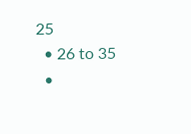25
  • 26 to 35
  •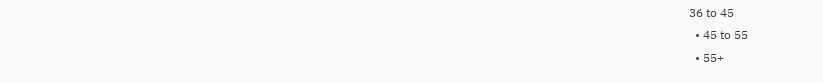36 to 45
  • 45 to 55
  • 55+